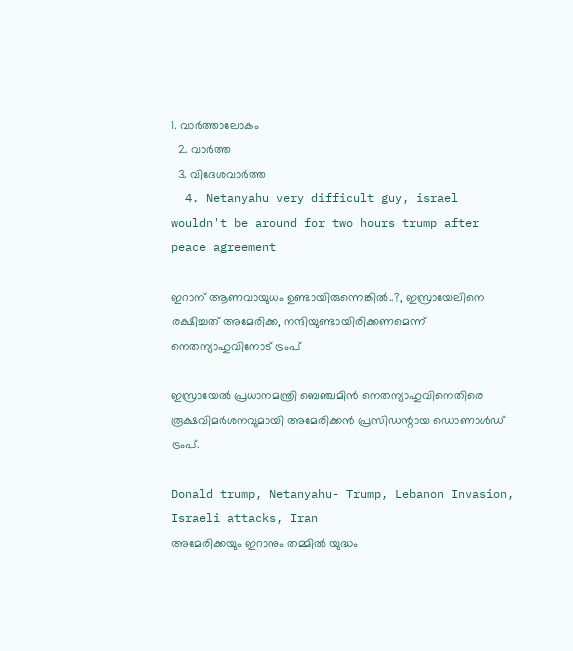1. വാര്‍ത്താലോകം
  2. വാര്‍ത്ത
  3. വിദേശവാര്‍ത്ത
  4. Netanyahu very difficult guy, israel wouldn't be around for two hours trump after peace agreement

ഇറാന് ആണവായുധം ഉണ്ടായിരുന്നെങ്കിൽ..?, ഇസ്രായേലിനെ രക്ഷിച്ചത് അമേരിക്ക, നന്ദിയുണ്ടായിരിക്കണമെന്ന് നെതന്യാഹുവിനോട് ട്രംപ്

ഇസ്രായേല്‍ പ്രധാനമന്ത്രി ബെഞ്ചമിന്‍ നെതന്യാഹുവിനെതിരെ രൂക്ഷവിമര്‍ശനവുമായി അമേരിക്കന്‍ പ്രസിഡന്റായ ഡൊണാള്‍ഡ് ട്രംപ്.

Donald trump, Netanyahu- Trump, Lebanon Invasion, Israeli attacks, Iran
അമേരിക്കയും ഇറാനും തമ്മില്‍ യുദ്ധം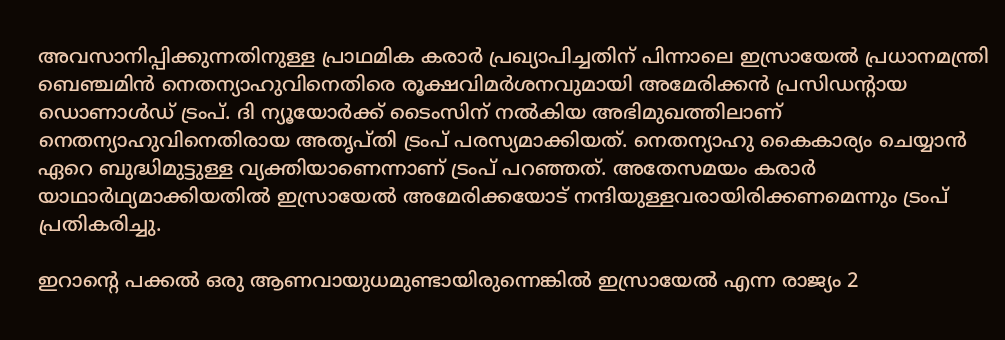അവസാനിപ്പിക്കുന്നതിനുള്ള പ്രാഥമിക കരാര്‍ പ്രഖ്യാപിച്ചതിന് പിന്നാലെ ഇസ്രായേല്‍ പ്രധാനമന്ത്രി ബെഞ്ചമിന്‍ നെതന്യാഹുവിനെതിരെ രൂക്ഷവിമര്‍ശനവുമായി അമേരിക്കന്‍ പ്രസിഡന്റായ ഡൊണാള്‍ഡ് ട്രംപ്. ദി ന്യൂയോര്‍ക്ക് ടൈംസിന് നല്‍കിയ അഭിമുഖത്തിലാണ് നെതന്യാഹുവിനെതിരായ അതൃപ്തി ട്രംപ് പരസ്യമാക്കിയത്. നെതന്യാഹു കൈകാര്യം ചെയ്യാന്‍ ഏറെ ബുദ്ധിമുട്ടുള്ള വ്യക്തിയാണെന്നാണ് ട്രംപ് പറഞ്ഞത്. അതേസമയം കരാര്‍ യാഥാര്‍ഥ്യമാക്കിയതില്‍ ഇസ്രായേല്‍ അമേരിക്കയോട് നന്ദിയുള്ളവരായിരിക്കണമെന്നും ട്രംപ് പ്രതികരിച്ചു.

ഇറാന്റെ പക്കല്‍ ഒരു ആണവായുധമുണ്ടായിരുന്നെങ്കില്‍ ഇസ്രായേല്‍ എന്ന രാജ്യം 2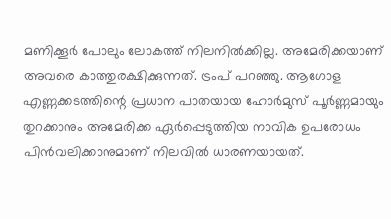മണിക്കൂര്‍ പോലും ലോകത്ത് നിലനില്‍ക്കില്ല. അമേരിക്കയാണ് അവരെ കാത്തുരക്ഷിക്കുന്നത്. ട്രംപ് പറഞ്ഞു. ആഗോള എണ്ണക്കടത്തിന്റെ പ്രധാന പാതയായ ഹോര്‍മുസ് പൂര്‍ണ്ണമായും തുറക്കാനും അമേരിക്ക ഏര്‍പ്പെടുത്തിയ നാവിക ഉപരോധം പിന്‍വലിക്കാനുമാണ് നിലവില്‍ ധാരണയായത്.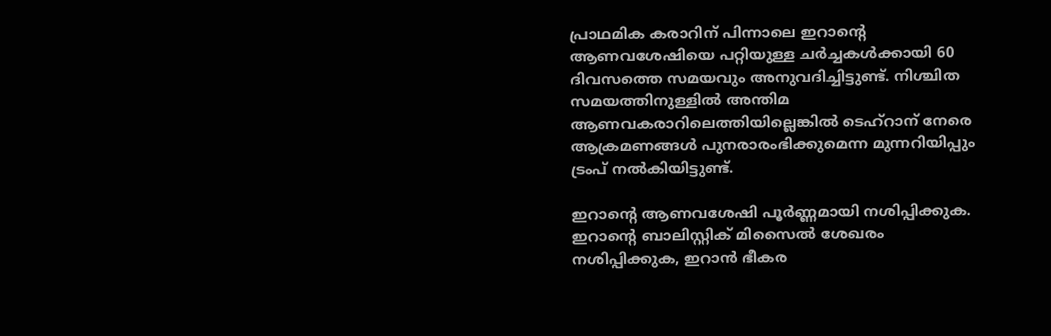പ്രാഥമിക കരാറിന് പിന്നാലെ ഇറാന്റെ ആണവശേഷിയെ പറ്റിയുള്ള ചര്‍ച്ചകള്‍ക്കായി 60 ദിവസത്തെ സമയവും അനുവദിച്ചിട്ടുണ്ട്. നിശ്ചിത സമയത്തിനുള്ളില്‍ അന്തിമ ആണവകരാറിലെത്തിയില്ലെങ്കില്‍ ടെഹ്‌റാന് നേരെ ആക്രമണങ്ങള്‍ പുനരാരംഭിക്കുമെന്ന മുന്നറിയിപ്പും ട്രംപ് നല്‍കിയിട്ടുണ്ട്.

ഇറാന്റെ ആണവശേഷി പൂര്‍ണ്ണമായി നശിപ്പിക്കുക. ഇറാന്റെ ബാലിസ്റ്റിക് മിസൈല്‍ ശേഖരം നശിപ്പിക്കുക, ഇറാന്‍ ഭീകര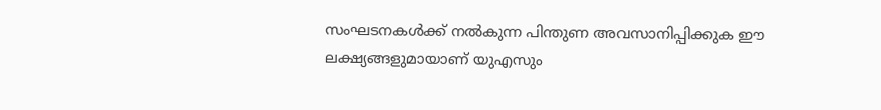സംഘടനകള്‍ക്ക് നല്‍കുന്ന പിന്തുണ അവസാനിപ്പിക്കുക ഈ ലക്ഷ്യങ്ങളുമായാണ് യുഎസും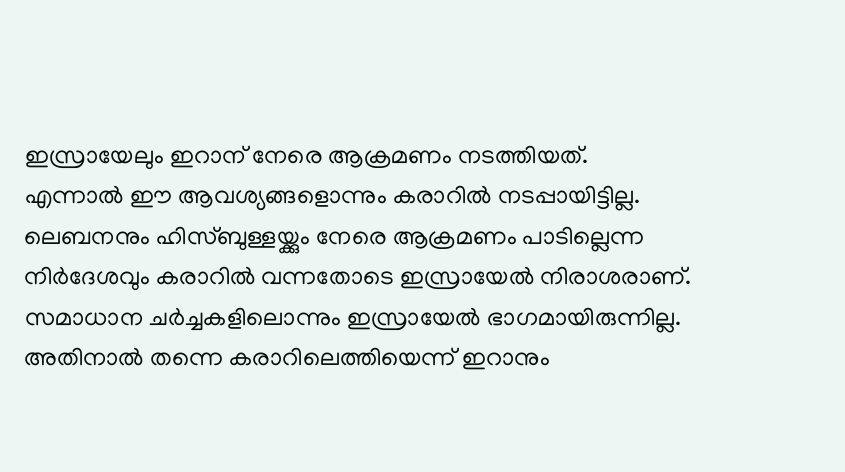ഇസ്രായേലും ഇറാന് നേരെ ആക്രമണം നടത്തിയത്. എന്നാല്‍ ഈ ആവശ്യങ്ങളൊന്നും കരാറില്‍ നടപ്പായിട്ടില്ല. ലെബനനും ഹിസ്ബുള്ളയ്ക്കും നേരെ ആക്രമണം പാടില്ലെന്ന നിര്‍ദേശവും കരാറില്‍ വന്നതോടെ ഇസ്രായേല്‍ നിരാശരാണ്. സമാധാന ചര്‍ച്ചകളിലൊന്നും ഇസ്രായേല്‍ ഭാഗമായിരുന്നില്ല. അതിനാല്‍ തന്നെ കരാറിലെത്തിയെന്ന് ഇറാനും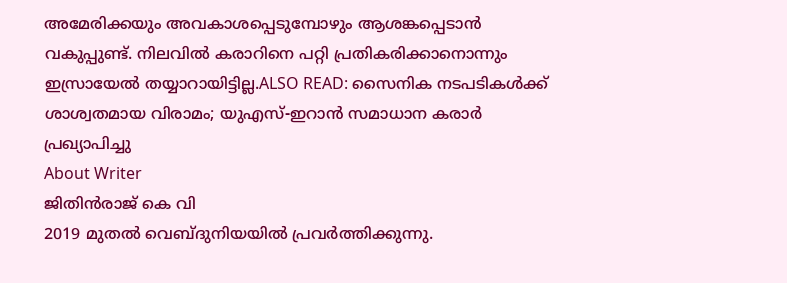അമേരിക്കയും അവകാശപ്പെടുമ്പോഴും ആശങ്കപ്പെടാന്‍ വകുപ്പുണ്ട്. നിലവില്‍ കരാറിനെ പറ്റി പ്രതികരിക്കാനൊന്നും ഇസ്രായേല്‍ തയ്യാറായിട്ടില്ല.ALSO READ: സൈനിക നടപടികള്‍ക്ക് ശാശ്വതമായ വിരാമം; യുഎസ്-ഇറാന്‍ സമാധാന കരാര്‍ പ്രഖ്യാപിച്ചു
About Writer
ജിതിൻരാജ് കെ വി
2019 മുതൽ വെബ്ദുനിയയിൽ പ്രവർത്തിക്കുന്നു.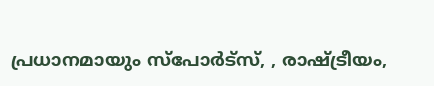പ്രധാനമായും സ്പോർട്സ്, , രാഷ്ട്രീയം,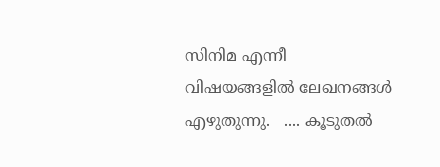സിനിമ എന്നീ വിഷയങ്ങളിൽ ലേഖനങ്ങൾ എഴുതുന്നു.   .... കൂടുതല്‍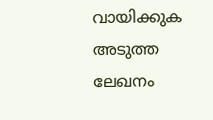വായിക്കുക
അടുത്ത ലേഖനം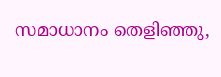സമാധാനം തെളിഞ്ഞു,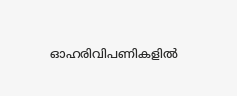ഓഹരിവിപണികളിൽ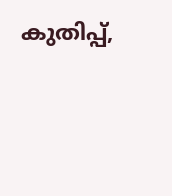കുതിപ്പ്,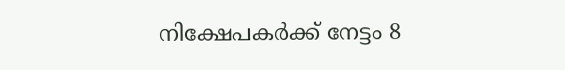നിക്ഷേപകർക്ക് നേട്ടം 8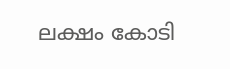ലക്ഷം കോടി